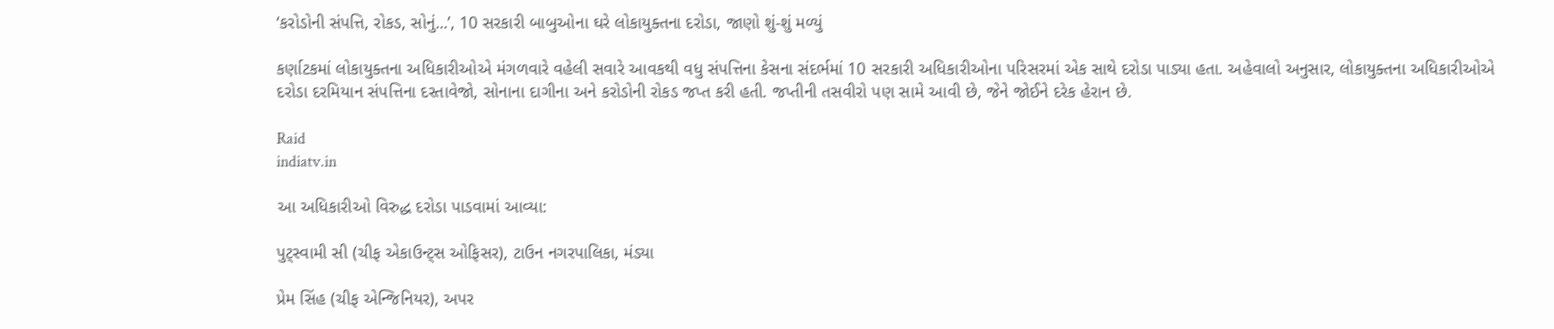‘કરોડોની સંપત્તિ, રોકડ, સોનું...’, 10 સરકારી બાબુઓના ઘરે લોકાયુક્તના દરોડા, જાણો શું-શું મળ્યું

કર્ણાટકમાં લોકાયુક્તના અધિકારીઓએ મંગળવારે વહેલી સવારે આવકથી વધુ સંપત્તિના કેસના સંદર્ભમાં 10 સરકારી અધિકારીઓના પરિસરમાં એક સાથે દરોડા પાડ્યા હતા. અહેવાલો અનુસાર, લોકાયુક્તના અધિકારીઓએ દરોડા દરમિયાન સંપત્તિના દસ્તાવેજો, સોનાના દાગીના અને કરોડોની રોકડ જપ્ત કરી હતી. જપ્તીની તસવીરો પણ સામે આવી છે, જેને જોઈને દરેક હેરાન છે.

Raid
indiatv.in

આ અધિકારીઓ વિરુદ્ધ દરોડા પાડવામાં આવ્યા:

પુટ્સ્વામી સી (ચીફ એકાઉન્ટ્સ ઓફિસર), ટાઉન નગરપાલિકા, મંડ્યા

પ્રેમ સિંહ (ચીફ એન્જિનિયર), અપર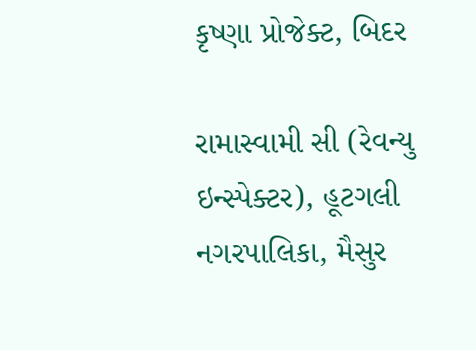કૃષ્ણા પ્રોજેક્ટ, બિદર

રામાસ્વામી સી (રેવન્યુ ઇન્સ્પેક્ટર), હૂટગલી નગરપાલિકા, મૈસુર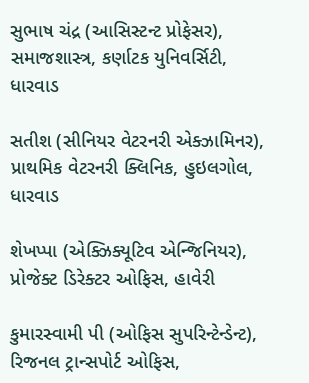સુભાષ ચંદ્ર (આસિસ્ટન્ટ પ્રોફેસર), સમાજશાસ્ત્ર, કર્ણાટક યુનિવર્સિટી, ધારવાડ

સતીશ (સીનિયર વેટરનરી એક્ઝામિનર), પ્રાથમિક વેટરનરી ક્લિનિક, હુઇલગોલ, ધારવાડ

શેખપ્પા (એક્ઝિક્યૂટિવ એન્જિનિયર), પ્રોજેક્ટ ડિરેક્ટર ઓફિસ, હાવેરી

કુમારસ્વામી પી (ઓફિસ સુપરિન્ટેન્ડેન્ટ), રિજનલ ટ્રાન્સપોર્ટ ઓફિસ,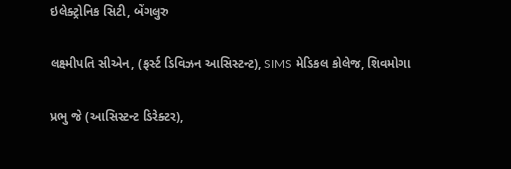ઇલેક્ટ્રોનિક સિટી, બેંગલુરુ

લક્ષ્મીપતિ સીએન, (ફર્સ્ટ ડિવિઝન આસિસ્ટન્ટ), SIMS મેડિકલ કોલેજ, શિવમોગા

પ્રભુ જે (આસિસ્ટન્ટ ડિરેક્ટર),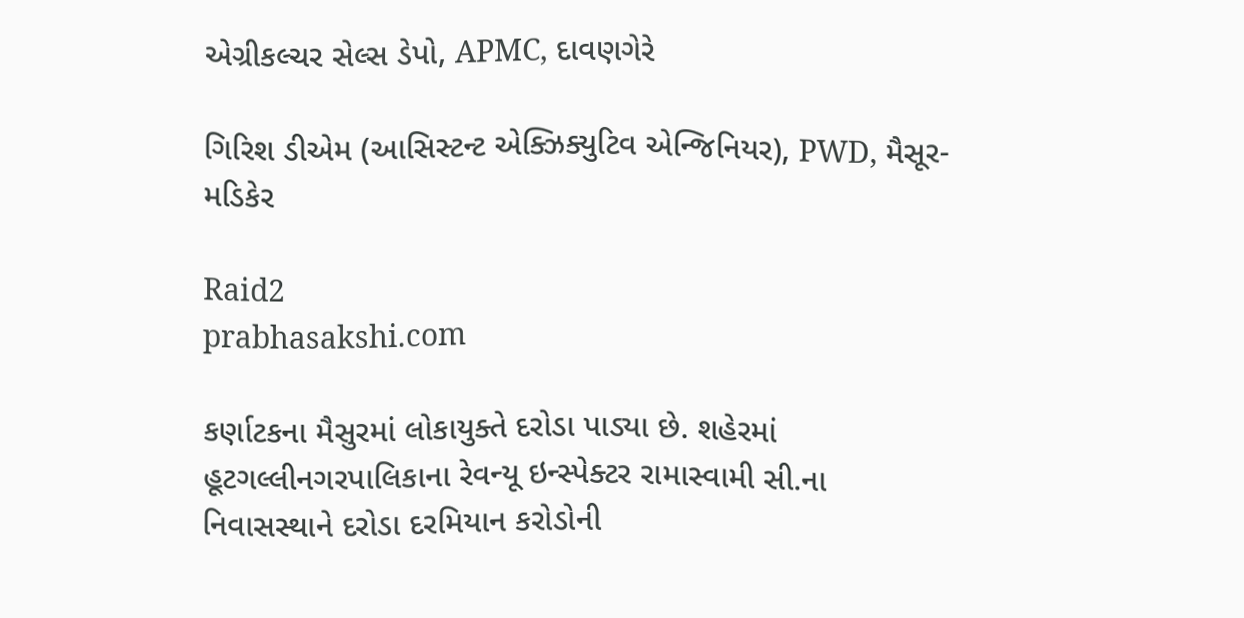એગ્રીકલ્ચર સેલ્સ ડેપો, APMC, દાવણગેરે

ગિરિશ ડીએમ (આસિસ્ટન્ટ એક્ઝિક્યુટિવ એન્જિનિયર), PWD, મૈસૂર-મડિકેર

Raid2
prabhasakshi.com

કર્ણાટકના મૈસુરમાં લોકાયુક્તે દરોડા પાડ્યા છે. શહેરમાં હૂટગલ્લીનગરપાલિકાના રેવન્યૂ ઇન્સ્પેક્ટર રામાસ્વામી સી.ના નિવાસસ્થાને દરોડા દરમિયાન કરોડોની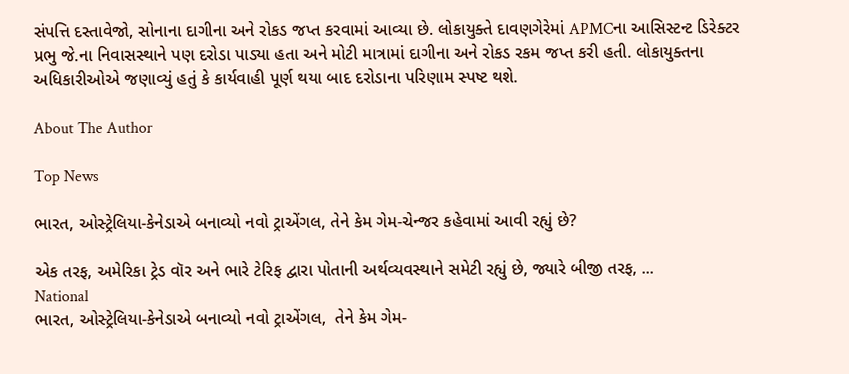સંપત્તિ દસ્તાવેજો, સોનાના દાગીના અને રોકડ જપ્ત કરવામાં આવ્યા છે. લોકાયુક્તે દાવણગેરેમાં APMCના આસિસ્ટન્ટ ડિરેક્ટર પ્રભુ જે.ના નિવાસસ્થાને પણ દરોડા પાડ્યા હતા અને મોટી માત્રામાં દાગીના અને રોકડ રકમ જપ્ત કરી હતી. લોકાયુક્તના અધિકારીઓએ જણાવ્યું હતું કે કાર્યવાહી પૂર્ણ થયા બાદ દરોડાના પરિણામ સ્પષ્ટ થશે.

About The Author

Top News

ભારત, ઓસ્ટ્રેલિયા-કેનેડાએ બનાવ્યો નવો ટ્રાએંગલ, તેને કેમ ગેમ-ચેન્જર કહેવામાં આવી રહ્યું છે?

એક તરફ, અમેરિકા ટ્રેડ વૉર અને ભારે ટેરિફ દ્વારા પોતાની અર્થવ્યવસ્થાને સમેટી રહ્યું છે, જ્યારે બીજી તરફ, ...
National
ભારત, ઓસ્ટ્રેલિયા-કેનેડાએ બનાવ્યો નવો ટ્રાએંગલ,  તેને કેમ ગેમ-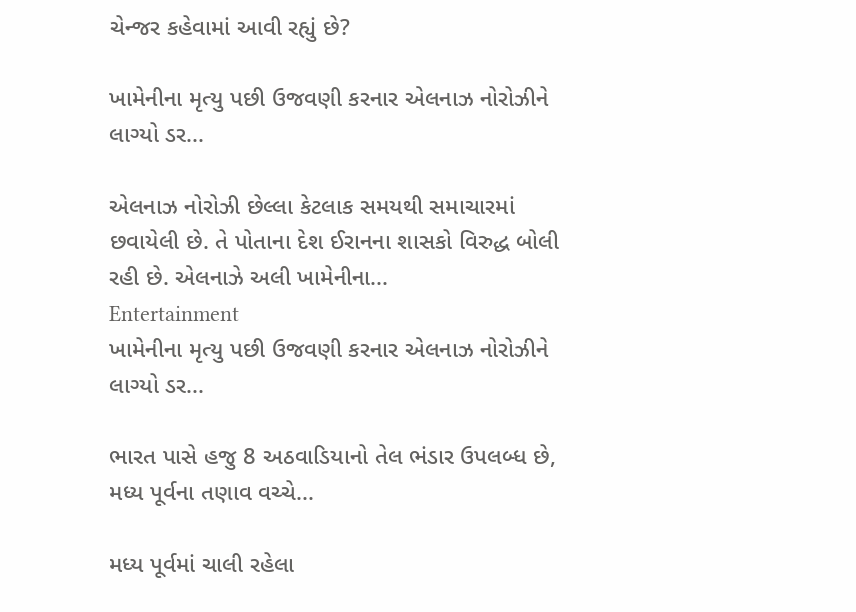ચેન્જર કહેવામાં આવી રહ્યું છે?

ખામેનીના મૃત્યુ પછી ઉજવણી કરનાર એલનાઝ નોરોઝીને લાગ્યો ડર...

એલનાઝ નોરોઝી છેલ્લા કેટલાક સમયથી સમાચારમાં છવાયેલી છે. તે પોતાના દેશ ઈરાનના શાસકો વિરુદ્ધ બોલી રહી છે. એલનાઝે અલી ખામેનીના...
Entertainment
ખામેનીના મૃત્યુ પછી ઉજવણી કરનાર એલનાઝ નોરોઝીને લાગ્યો ડર...

ભારત પાસે હજુ 8 અઠવાડિયાનો તેલ ભંડાર ઉપલબ્ધ છે, મધ્ય પૂર્વના તણાવ વચ્ચે...

મધ્ય પૂર્વમાં ચાલી રહેલા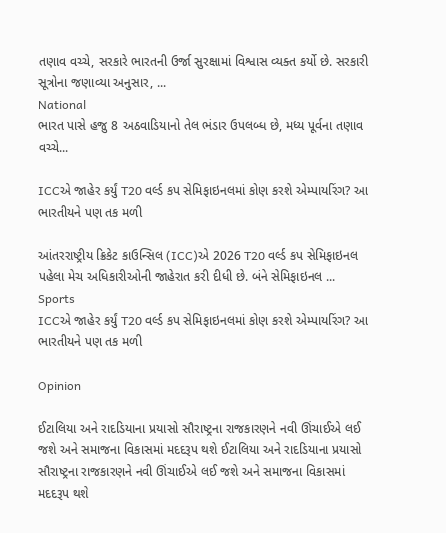તણાવ વચ્ચે, સરકારે ભારતની ઉર્જા સુરક્ષામાં વિશ્વાસ વ્યક્ત કર્યો છે. સરકારી સૂત્રોના જણાવ્યા અનુસાર, ...
National
ભારત પાસે હજુ 8 અઠવાડિયાનો તેલ ભંડાર ઉપલબ્ધ છે, મધ્ય પૂર્વના તણાવ વચ્ચે...

ICCએ જાહેર કર્યું T20 વર્લ્ડ કપ સેમિફાઇનલમાં કોણ કરશે એમ્પાયરિંગ? આ ભારતીયને પણ તક મળી

આંતરરાષ્ટ્રીય ક્રિકેટ કાઉન્સિલ (ICC)એ 2026 T20 વર્લ્ડ કપ સેમિફાઇનલ પહેલા મેચ અધિકારીઓની જાહેરાત કરી દીધી છે. બંને સેમિફાઇનલ ...
Sports
ICCએ જાહેર કર્યું T20 વર્લ્ડ કપ સેમિફાઇનલમાં કોણ કરશે એમ્પાયરિંગ? આ ભારતીયને પણ તક મળી

Opinion

ઈટાલિયા અને રાદડિયાના પ્રયાસો સૌરાષ્ટ્રના રાજકારણને નવી ઊંચાઈએ લઈ જશે અને સમાજના વિકાસમાં મદદરૂપ થશે ઈટાલિયા અને રાદડિયાના પ્રયાસો સૌરાષ્ટ્રના રાજકારણને નવી ઊંચાઈએ લઈ જશે અને સમાજના વિકાસમાં મદદરૂપ થશે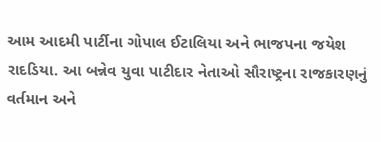આમ આદમી પાર્ટીના ગોપાલ ઈટાલિયા અને ભાજપના જયેશ રાદડિયા. આ બન્નેવ યુવા પાટીદાર નેતાઓ સૌરાષ્ટ્રના રાજકારણનું વર્તમાન અને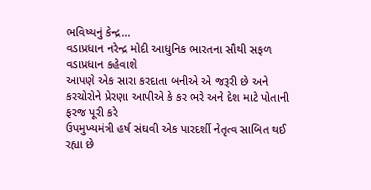ભવિષ્યનું કેન્દ્ર...
વડાપ્રધાન નરેન્દ્ર મોદી આધુનિક ભારતના સૌથી સફળ વડાપ્રધાન કહેવાશે
આપણે એક સારા કરદાતા બનીએ એ જરૂરી છે અને કરચોરોને પ્રેરણા આપીએ કે કર ભરે અને દેશ માટે પોતાની ફરજ પૂરી કરે
ઉપમુખ્યમંત્રી હર્ષ સંઘવી એક પારદર્શી નેતૃત્વ સાબિત થઈ રહ્યા છે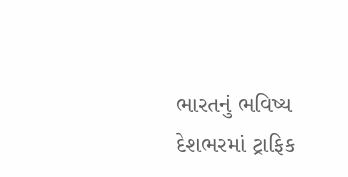ભારતનું ભવિષ્ય દેશભરમાં ટ્રાફિક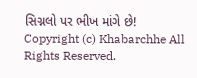સિગ્નલો પર ભીખ માંગે છે!
Copyright (c) Khabarchhe All Rights Reserved.